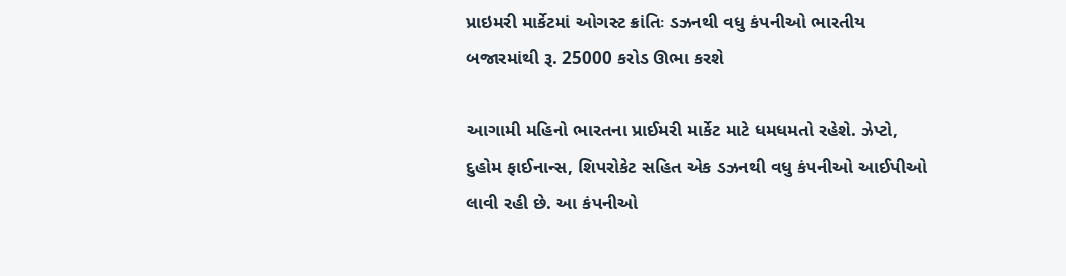પ્રાઇમરી માર્કેટમાં ઓગસ્ટ ક્રાંતિઃ ડઝનથી વધુ કંપનીઓ ભારતીય બજારમાંથી રૂ. 25000 કરોડ ઊભા કરશે

આગામી મહિનો ભારતના પ્રાઈમરી માર્કેટ માટે ધમધમતો રહેશે. ઝેપ્ટો, દુહોમ ફાઈનાન્સ, શિપરોકેટ સહિત એક ડઝનથી વધુ કંપનીઓ આઈપીઓ લાવી રહી છે. આ કંપનીઓ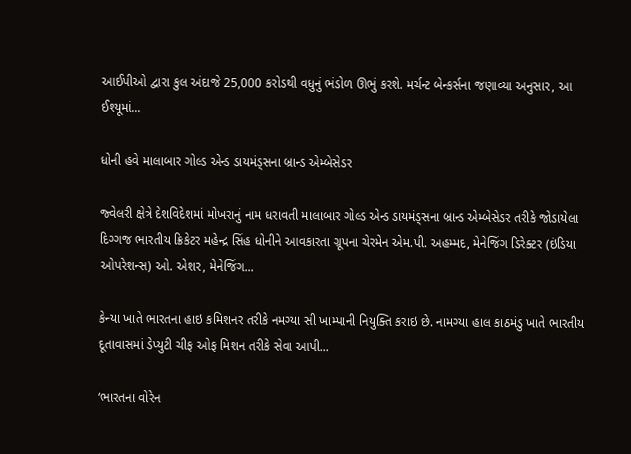આઈપીઓ દ્વારા કુલ અંદાજે 25,000 કરોડથી વધુનું ભંડોળ ઊભું કરશે. મર્ચન્ટ બેન્કર્સના જણાવ્યા અનુસાર, આ ઈશ્યૂમાં...

ધોની હવે માલાબાર ગોલ્ડ એન્ડ ડાયમંડ્સના બ્રાન્ડ એમ્બેસેડર

જ્વેલરી ક્ષેત્રે દેશવિદેશમાં મોખરાનું નામ ધરાવતી માલાબાર ગોલ્ડ એન્ડ ડાયમંડ્સના બ્રાન્ડ એમ્બેસેડર તરીકે જોડાયેલા દિગ્ગજ ભારતીય ક્રિકેટર મહેન્દ્ર સિંહ ધોનીને આવકારતા ગ્રૂપના ચેરમેન એમ.પી. અહમ્મદ, મેનેજિંગ ડિરેક્ટર (ઇંડિયા ઓપરેશન્સ) ઓ. એશર, મેનેજિંગ...

કેન્યા ખાતે ભારતના હાઇ કમિશનર તરીકે નમગ્યા સી ખામ્પાની નિયુક્તિ કરાઇ છે. નામગ્યા હાલ કાઠમંડુ ખાતે ભારતીય દૂતાવાસમાં ડેપ્યુટી ચીફ ઓફ મિશન તરીકે સેવા આપી...

‘ભારતના વોરેન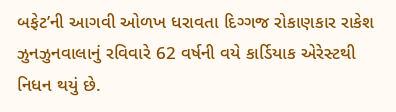બફેટ’ની આગવી ઓળખ ધરાવતા દિગ્ગજ રોકાણકાર રાકેશ ઝુનઝુનવાલાનું રવિવારે 62 વર્ષની વયે કાર્ડિયાક એરેસ્ટથી નિધન થયું છે.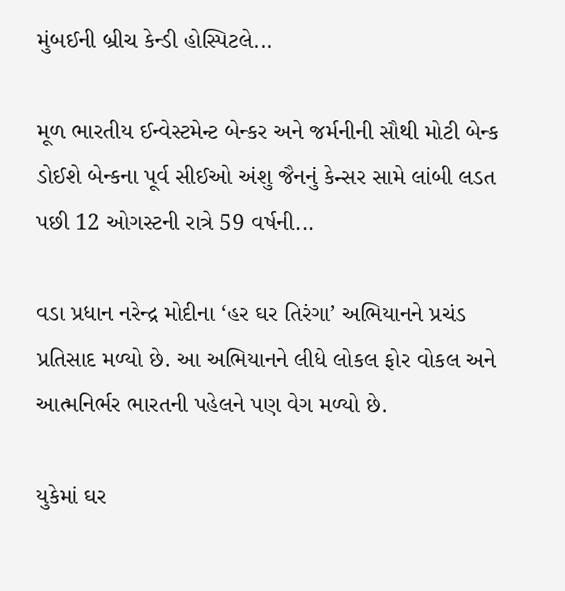મુંબઈની બ્રીચ કેન્ડી હોસ્પિટલે...

મૂળ ભારતીય ઈન્વેસ્ટમેન્ટ બેન્કર અને જર્મનીની સૌથી મોટી બેન્ક ડોઈશે બેન્કના પૂર્વ સીઈઓ અંશુ જૈનનું કેન્સર સામે લાંબી લડત પછી 12 ઓગસ્ટની રાત્રે 59 વર્ષની...

વડા પ્રધાન નરેન્દ્ર મોદીના ‘હર ઘર તિરંગા’ અભિયાનને પ્રચંડ પ્રતિસાદ મળ્યો છે. આ અભિયાનને લીધે લોકલ ફોર વોકલ અને આત્મનિર્ભર ભારતની પહેલને પણ વેગ મળ્યો છે.

યુકેમાં ઘર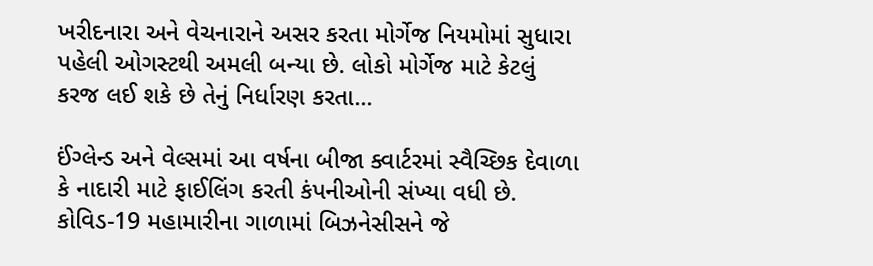ખરીદનારા અને વેચનારાને અસર કરતા મોર્ગેજ નિયમોમાં સુધારા પહેલી ઓગસ્ટથી અમલી બન્યા છે. લોકો મોર્ગેજ માટે કેટલું કરજ લઈ શકે છે તેનું નિર્ધારણ કરતા...

ઈંગ્લેન્ડ અને વેલ્સમાં આ વર્ષના બીજા ક્વાર્ટરમાં સ્વૈચ્છિક દેવાળા કે નાદારી માટે ફાઈલિંગ કરતી કંપનીઓની સંખ્યા વધી છે. કોવિડ-19 મહામારીના ગાળામાં બિઝનેસીસને જે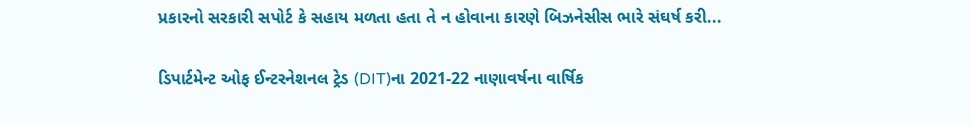પ્રકારનો સરકારી સપોર્ટ કે સહાય મળતા હતા તે ન હોવાના કારણે બિઝનેસીસ ભારે સંઘર્ષ કરી...

ડિપાર્ટમેન્ટ ઓફ ઈન્ટરનેશનલ ટ્રેડ (DIT)ના 2021-22 નાણાવર્ષના વાર્ષિક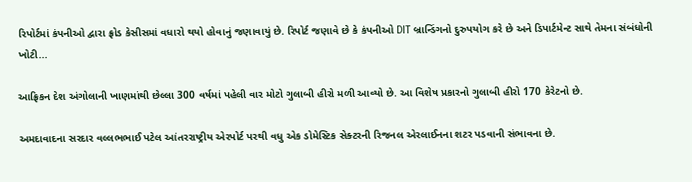રિપોર્ટમાં કંપનીઓ દ્વારા ફ્રોડ કેસીસમાં વધારો થયો હોવાનું જણાવાયું છે. રિપોર્ટ જણાવે છે કે કંપનીઓ DIT બ્રાન્ડિંગનો દુરુપયોગ કરે છે અને ડિપાર્ટમેન્ટ સાથે તેમના સંબંધોની ખોટી...

આફ્રિકન દેશ અંગોલાની ખાણમાંથી છેલ્લા 300 વર્ષમાં પહેલી વાર મોટો ગુલાબી હીરો મળી આવ્યો છે. આ વિશેષ પ્રકારનો ગુલાબી હીરો 170 કેરેટનો છે.

અમદાવાદના સરદાર વલ્લભભાઈ પટેલ આંતરરાષ્ટ્રીય એરપોર્ટ પરથી વધુ એક ડોમેસ્ટિક સેક્ટરની રિજનલ એરલાઈનના શટર પડવાની સંભાવના છે.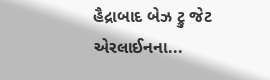હૈદ્રાબાદ બેઝ ટ્રુ જેટ એરલાઈનના...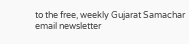to the free, weekly Gujarat Samachar email newsletter